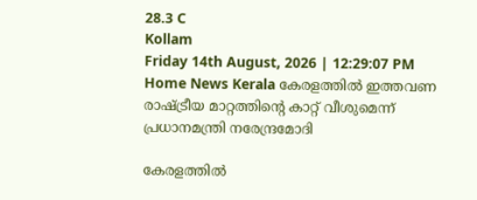28.3 C
Kollam
Friday 14th August, 2026 | 12:29:07 PM
Home News Kerala കേരളത്തില്‍ ഇത്തവണ രാഷ്ട്രീയ മാറ്റത്തിന്റെ കാറ്റ് വീശുമെന്ന് പ്രധാനമന്ത്രി നരേന്ദ്രമോദി

കേരളത്തില്‍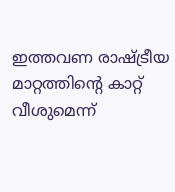ഇത്തവണ രാഷ്ട്രീയ മാറ്റത്തിന്റെ കാറ്റ് വീശുമെന്ന്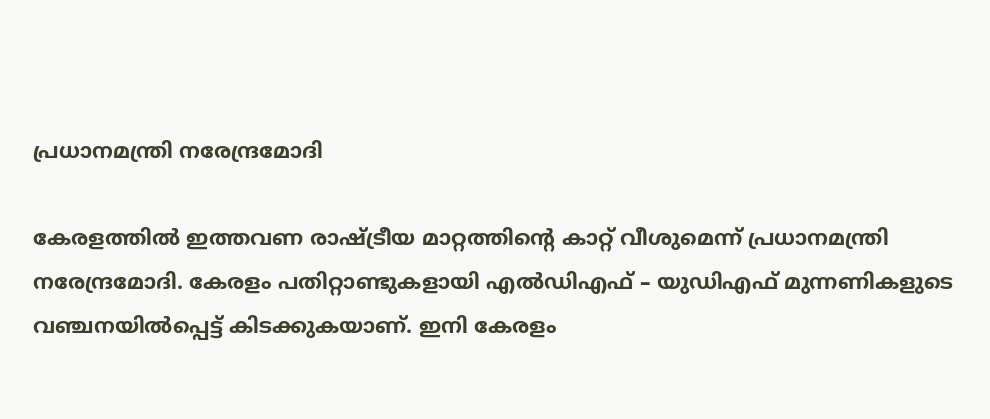പ്രധാനമന്ത്രി നരേന്ദ്രമോദി

കേരളത്തില്‍ ഇത്തവണ രാഷ്ട്രീയ മാറ്റത്തിന്റെ കാറ്റ് വീശുമെന്ന് പ്രധാനമന്ത്രി നരേന്ദ്രമോദി. കേരളം പതിറ്റാണ്ടുകളായി എല്‍ഡിഎഫ് – യുഡിഎഫ് മുന്നണികളുടെ വഞ്ചനയില്‍പ്പെട്ട് കിടക്കുകയാണ്. ഇനി കേരളം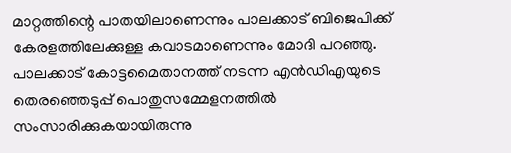മാറ്റത്തിന്റെ പാതയിലാണെന്നും പാലക്കാട് ബിജെപിക്ക് കേരളത്തിലേക്കുള്ള കവാടമാണെന്നും മോദി പറഞ്ഞു. പാലക്കാട് കോട്ടമൈതാനത്ത് നടന്ന എന്‍ഡിഎയുടെ തെരഞ്ഞെടുപ്പ് പൊതുസമ്മേളനത്തില്‍ സംസാരിക്കുകയായിരുന്നു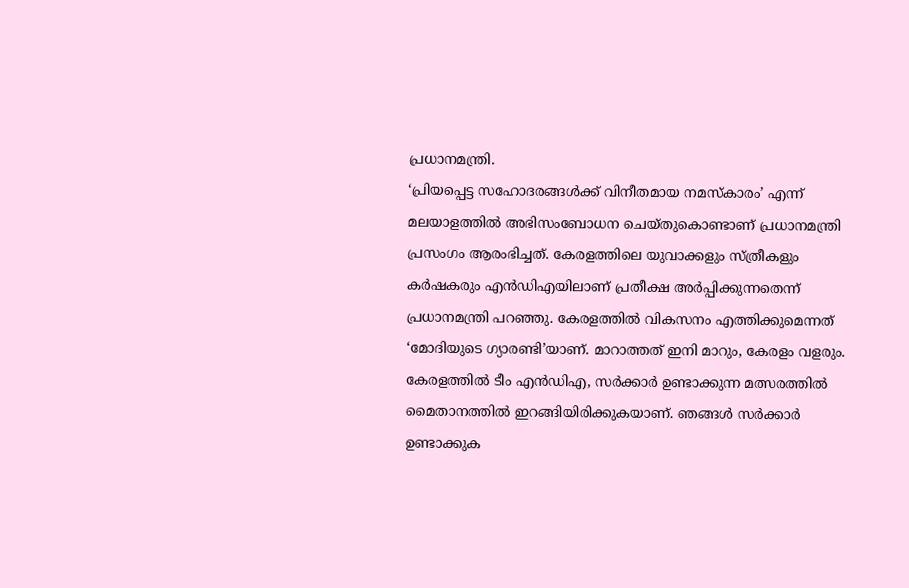പ്രധാനമന്ത്രി.
‘പ്രിയപ്പെട്ട സഹോദരങ്ങള്‍ക്ക് വിനീതമായ നമസ്‌കാരം’ എന്ന് മലയാളത്തില്‍ അഭിസംബോധന ചെയ്തുകൊണ്ടാണ് പ്രധാനമന്ത്രി പ്രസംഗം ആരംഭിച്ചത്. കേരളത്തിലെ യുവാക്കളും സ്ത്രീകളും കര്‍ഷകരും എന്‍ഡിഎയിലാണ് പ്രതീക്ഷ അര്‍പ്പിക്കുന്നതെന്ന് പ്രധാനമന്ത്രി പറഞ്ഞു. കേരളത്തില്‍ വികസനം എത്തിക്കുമെന്നത് ‘മോദിയുടെ ഗ്യാരണ്ടി’യാണ്. മാറാത്തത് ഇനി മാറും, കേരളം വളരും. കേരളത്തില്‍ ടീം എന്‍ഡിഎ, സര്‍ക്കാര്‍ ഉണ്ടാക്കുന്ന മത്സരത്തില്‍ മൈതാനത്തില്‍ ഇറങ്ങിയിരിക്കുകയാണ്. ഞങ്ങള്‍ സര്‍ക്കാര്‍ ഉണ്ടാക്കുക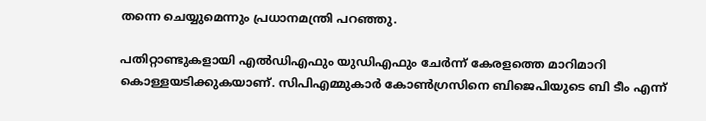തന്നെ ചെയ്യുമെന്നും പ്രധാനമന്ത്രി പറഞ്ഞു.

പതിറ്റാണ്ടുകളായി എല്‍ഡിഎഫും യുഡിഎഫും ചേര്‍ന്ന് കേരളത്തെ മാറിമാറി കൊള്ളയടിക്കുകയാണ്. സിപിഎമ്മുകാര്‍ കോണ്‍ഗ്രസിനെ ബിജെപിയുടെ ബി ടീം എന്ന്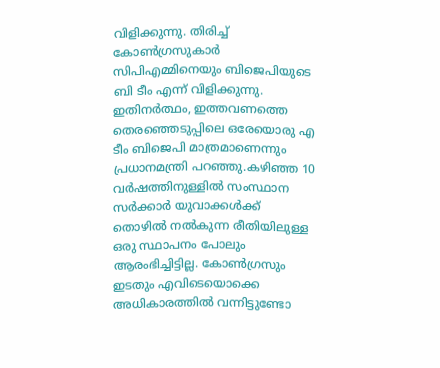വിളിക്കുന്നു. തിരിച്ച് കോണ്‍ഗ്രസുകാര്‍ സിപിഎമ്മിനെയും ബിജെപിയുടെ ബി ടീം എന്ന് വിളിക്കുന്നു. ഇതിനര്‍ത്ഥം, ഇത്തവണത്തെ തെരഞ്ഞെടുപ്പിലെ ഒരേയൊരു എ ടീം ബിജെപി മാത്രമാണെന്നും പ്രധാനമന്ത്രി പറഞ്ഞു.കഴിഞ്ഞ 10 വര്‍ഷത്തിനുള്ളില്‍ സംസ്ഥാന സര്‍ക്കാര്‍ യുവാക്കള്‍ക്ക് തൊഴില്‍ നല്‍കുന്ന രീതിയിലുള്ള ഒരു സ്ഥാപനം പോലും ആരംഭിച്ചിട്ടില്ല. കോണ്‍ഗ്രസും ഇടതും എവിടെയൊക്കെ അധികാരത്തില്‍ വന്നിട്ടുണ്ടോ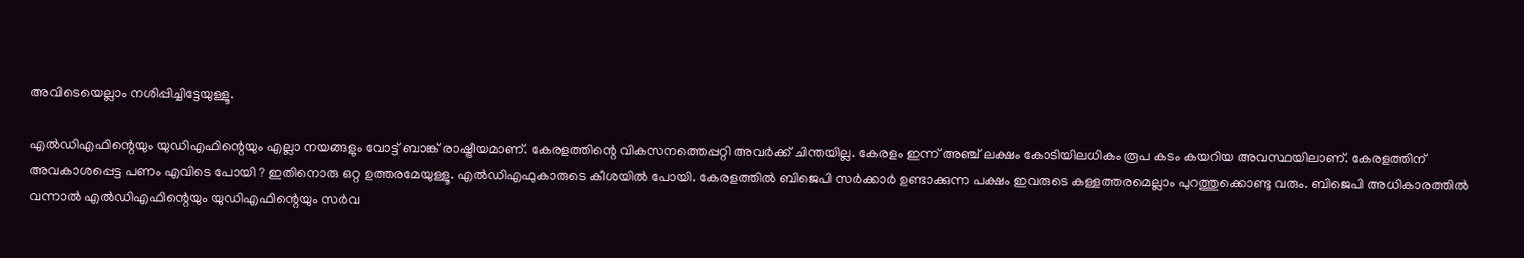അവിടെയെല്ലാം നശിപ്പിച്ചിട്ടേയുള്ളൂ.

എല്‍ഡിഎഫിന്റെയും യുഡിഎഫിന്റെയും എല്ലാ നയങ്ങളും വോട്ട് ബാങ്ക് രാഷ്ട്രീയമാണ്. കേരളത്തിന്റെ വികസനത്തെപ്പറ്റി അവര്‍ക്ക് ചിന്തയില്ല. കേരളം ഇന്ന് അഞ്ച് ലക്ഷം കോടിയിലധികം രൂപ കടം കയറിയ അവസ്ഥയിലാണ്. കേരളത്തിന് അവകാശപ്പെട്ട പണം എവിടെ പോയി ? ഇതിനൊരു ഒറ്റ ഉത്തരമേയുള്ളൂ. എല്‍ഡിഎഫുകാരുടെ കീശയില്‍ പോയി. കേരളത്തില്‍ ബിജെപി സര്‍ക്കാര്‍ ഉണ്ടാക്കുന്ന പക്ഷം ഇവരുടെ കള്ളത്തരമെല്ലാം പുറത്തുക്കൊണ്ടു വരും. ബിജെപി അധികാരത്തില്‍ വന്നാല്‍ എല്‍ഡിഎഫിന്റെയും യുഡിഎഫിന്റെയും സര്‍വ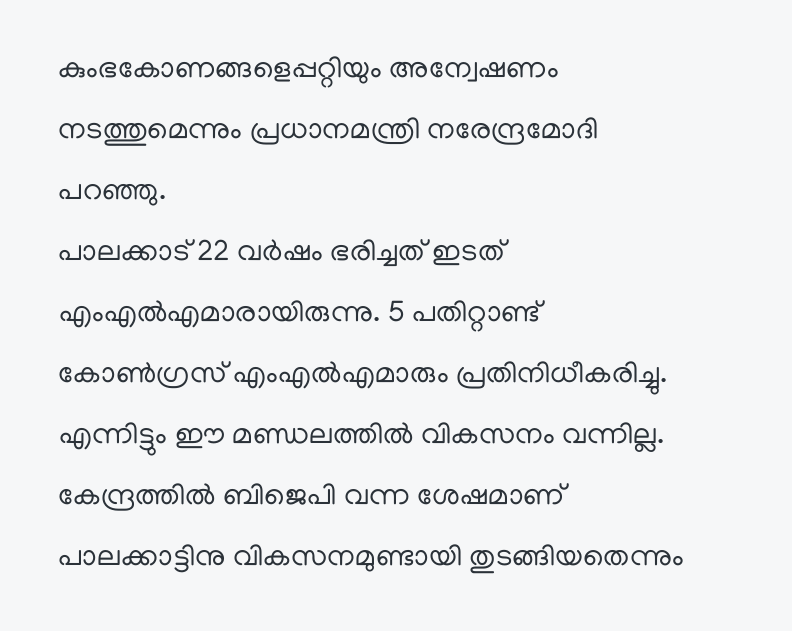കുംഭകോണങ്ങളെപ്പറ്റിയും അന്വേഷണം നടത്തുമെന്നും പ്രധാനമന്ത്രി നരേന്ദ്രമോദി പറഞ്ഞു.
പാലക്കാട് 22 വര്‍ഷം ഭരിച്ചത് ഇടത് എംഎല്‍എമാരായിരുന്നു. 5 പതിറ്റാണ്ട് കോണ്‍ഗ്രസ് എംഎല്‍എമാരും പ്രതിനിധീകരിച്ചു. എന്നിട്ടും ഈ മണ്ഡലത്തില്‍ വികസനം വന്നില്ല. കേന്ദ്രത്തില്‍ ബിജെപി വന്ന ശേഷമാണ് പാലക്കാട്ടിനു വികസനമുണ്ടായി തുടങ്ങിയതെന്നും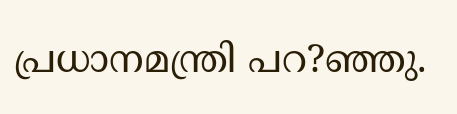പ്രധാനമന്ത്രി പറ?ഞ്ഞു.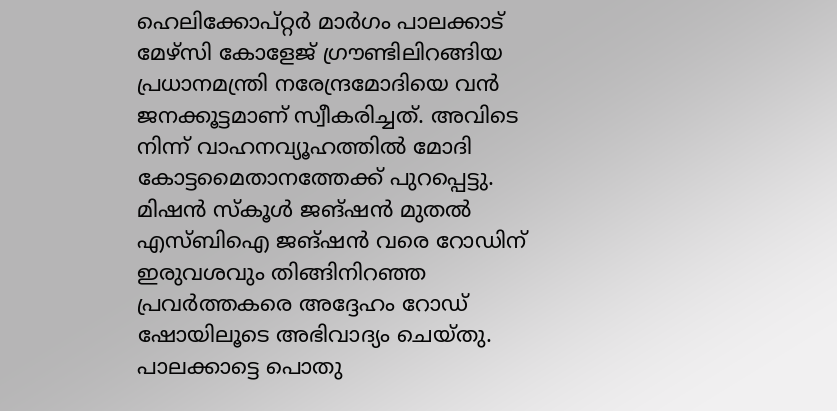ഹെലിക്കോപ്റ്റര്‍ മാര്‍ഗം പാലക്കാട് മേഴ്‌സി കോളേജ് ഗ്രൗണ്ടിലിറങ്ങിയ പ്രധാനമന്ത്രി നരേന്ദ്രമോദിയെ വന്‍ ജനക്കൂട്ടമാണ് സ്വീകരിച്ചത്. അവിടെ നിന്ന് വാഹനവ്യൂഹത്തില്‍ മോദി കോട്ടമൈതാനത്തേക്ക് പുറപ്പെട്ടു. മിഷന്‍ സ്‌കൂള്‍ ജങ്ഷന്‍ മുതല്‍ എസ്ബിഐ ജങ്ഷന്‍ വരെ റോഡിന് ഇരുവശവും തിങ്ങിനിറഞ്ഞ പ്രവര്‍ത്തകരെ അദ്ദേഹം റോഡ് ഷോയിലൂടെ അഭിവാദ്യം ചെയ്തു. പാലക്കാട്ടെ പൊതു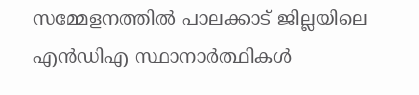സമ്മേളനത്തില്‍ പാലക്കാട് ജില്ലയിലെ എന്‍ഡിഎ സ്ഥാനാര്‍ത്ഥികള്‍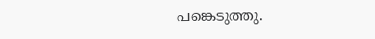പങ്കെടുത്തു.